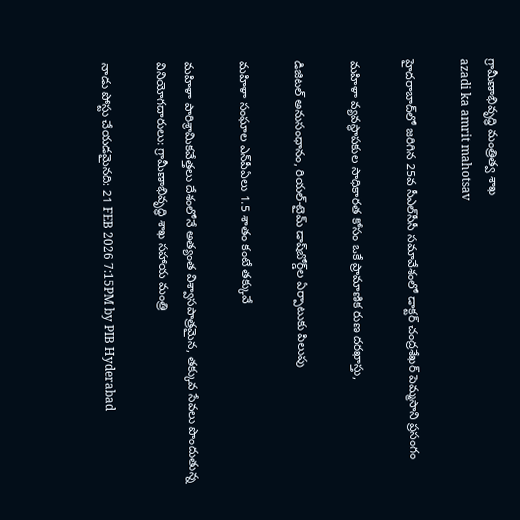గ్రామీణాభివృద్ధి మంత్రిత్వ శాఖ
azadi ka amrit mahotsav

హైదరాబాద్‌లో జరిగిన 25వ సీఎల్‌సీసీ సమావేశంలో డాక్టర్ చంద్రశేఖర్ పెమ్మసాని ప్రసంగం

మహిళా వ్యవస్థాపకుల సాధికారత కోసం ఒకే ప్రామాణిక రుణ దరఖాస్తు,

డిజిటల్ అనుసంధానం, రియల్-టైమ్ డాష్‌బోర్డ్‌ల ఏర్పాటుకు పిలుపు

మహిళా సంఘాల ఎన్‌పీఏలు 1.5 శాతం కంటే తక్కువే

మహిళా పారిశ్రామికవేత్తలు దేశంలోనే అత్యంత విశ్వాసపాత్రమైన, తక్కువ సేవలు పొందుతున్న వినియోగదారులు: గ్రామీణాభివృద్ధి శాఖ సహాయ మంత్రి

నాడు పోస్టు చేయడమైనది: 21 FEB 2026 7:15PM by PIB Hyderabad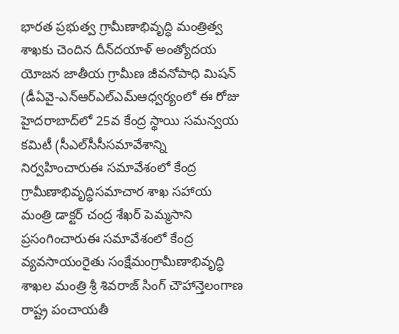భారత ప్రభుత్వ గ్రామీణాభివృద్ధి మంత్రిత్వ శాఖకు చెందిన దీన్‌దయాళ్ అంత్యోదయ యోజన జాతీయ గ్రామీణ జీవనోపాధి మిషన్ (డీఏవై-ఎన్ఆర్ఎల్ఎమ్ఆధ్వర్యంలో ఈ రోజు హైదరాబాద్‌లో 25వ కేంద్ర స్థాయి సమన్వయ కమిటీ (సీఎల్‌సీసీసమావేశాన్ని నిర్వహించారుఈ సమావేశంలో కేంద్ర గ్రామీణాభివృద్ధిసమాచార శాఖ సహాయ మంత్రి డాక్టర్ చంద్ర శేఖర్ పెమ్మసాని ప్రసంగించారుఈ సమావేశంలో కేంద్ర వ్యవసాయంరైతు సంక్షేమంగ్రామీణాభివృద్ధి శాఖల మంత్రి శ్రీ శివరాజ్ సింగ్ చౌహాన్తెలంగాణ రాష్ట్ర పంచాయతీ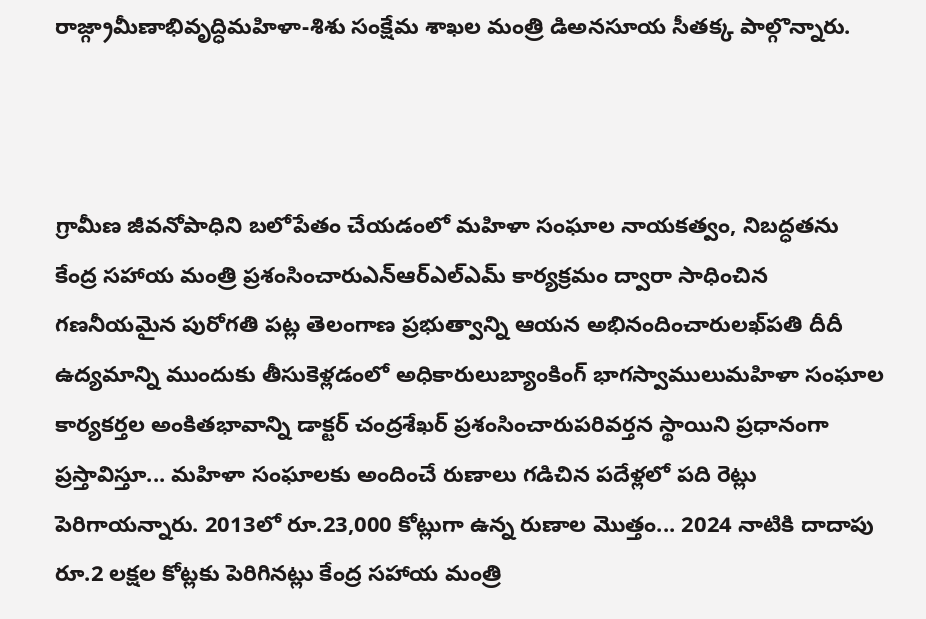రాజ్గ్రామీణాభివృద్ధిమహిళా-శిశు సంక్షేమ శాఖల మంత్రి డిఅనసూయ సీతక్క పాల్గొన్నారు.



గ్రామీణ జీవనోపాధిని బలోపేతం చేయడంలో మహిళా సంఘాల నాయకత్వం, నిబద్ధతను కేంద్ర సహాయ మంత్రి ప్రశంసించారుఎన్ఆర్ఎల్ఎమ్ కార్యక్రమం ద్వారా సాధించిన గణనీయమైన పురోగతి పట్ల తెలంగాణ ప్రభుత్వాన్ని ఆయన అభినందించారులఖ్‌పతి దీదీ ఉద్యమాన్ని ముందుకు తీసుకెళ్లడంలో అధికారులుబ్యాంకింగ్ భాగస్వాములుమహిళా సంఘాల కార్యకర్తల అంకితభావాన్ని డాక్టర్ చంద్రశేఖర్ ప్రశంసించారుపరివర్తన స్థాయిని ప్రధానంగా ప్రస్తావిస్తూ... మహిళా సంఘాలకు అందించే రుణాలు గడిచిన పదేళ్లలో పది రెట్లు పెరిగాయన్నారు. 2013లో రూ.23,000 కోట్లుగా ఉన్న రుణాల మొత్తం... 2024 నాటికి దాదాపు రూ.2 లక్షల కోట్లకు పెరిగినట్లు కేంద్ర సహాయ మంత్రి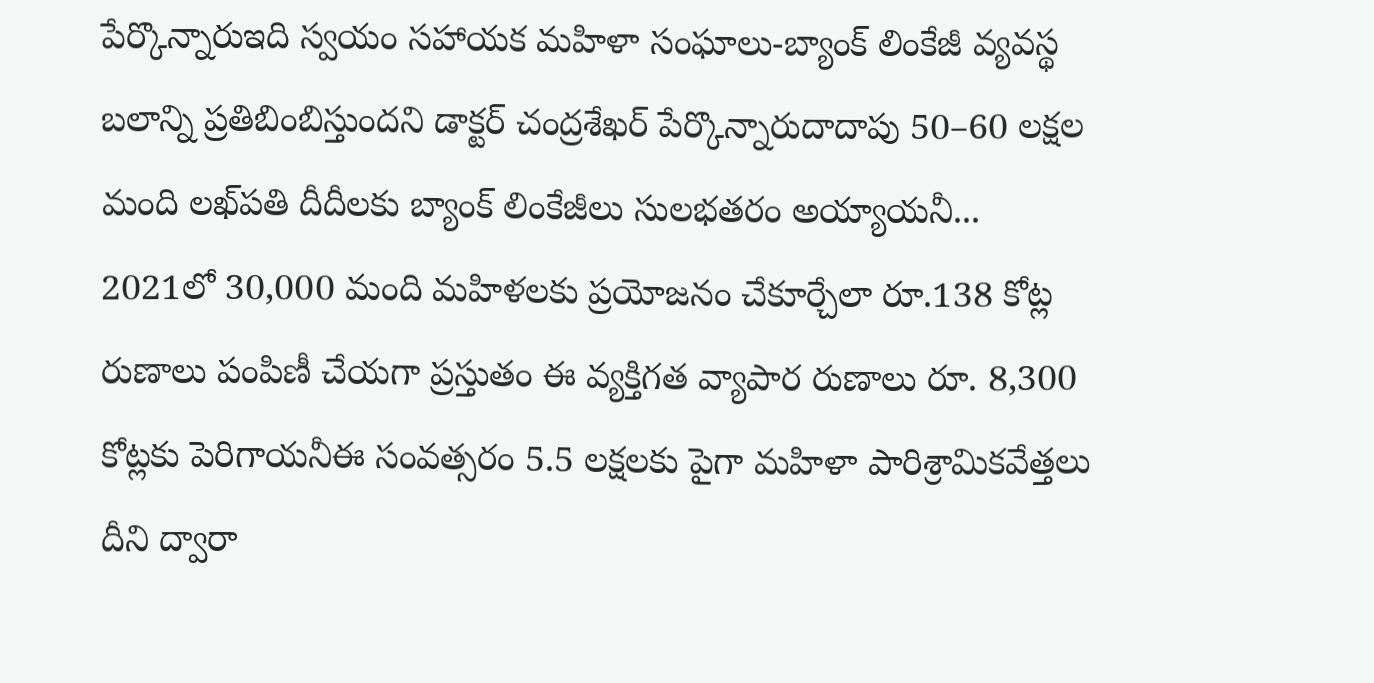పేర్కొన్నారుఇది స్వయం సహాయక మహిళా సంఘాలు-బ్యాంక్ లింకేజీ వ్యవస్థ బలాన్ని ప్రతిబింబిస్తుందని డాక్టర్ చంద్రశేఖర్ పేర్కొన్నారుదాదాపు 50–60 లక్షల మంది లఖ్‌పతి దీదీలకు బ్యాంక్ లింకేజీలు సులభతరం అయ్యాయనీ... 2021లో 30,000 మంది మహిళలకు ప్రయోజనం చేకూర్చేలా రూ.138 కోట్ల రుణాలు పంపిణీ చేయగా ప్రస్తుతం ఈ వ్యక్తిగత వ్యాపార రుణాలు రూ. 8,300 కోట్లకు పెరిగాయనీఈ సంవత్సరం 5.5 లక్షలకు పైగా మహిళా పారిశ్రామికవేత్తలు దీని ద్వారా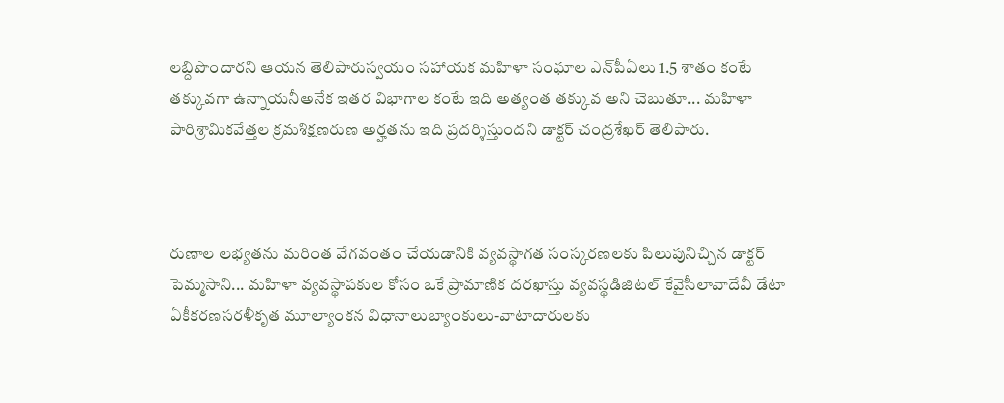లబ్దిపొందారని ఆయన తెలిపారుస్వయం సహాయక మహిళా సంఘాల ఎన్‌పీఏలు 1.5 శాతం కంటే తక్కువగా ఉన్నాయనీఅనేక ఇతర విభాగాల కంటే ఇది అత్యంత తక్కువ అని చెబుతూ... మహిళా పారిశ్రామికవేత్తల క్రమశిక్షణరుణ అర్హతను ఇది ప్రదర్శిస్తుందని డాక్టర్ చంద్రశేఖర్ తెలిపారు.



రుణాల లభ్యతను మరింత వేగవంతం చేయడానికి వ్యవస్థాగత సంస్కరణలకు పిలుపునిచ్చిన డాక్టర్ పెమ్మసాని... మహిళా వ్యవస్థాపకుల కోసం ఒకే ప్రామాణిక దరఖాస్తు వ్యవస్థడిజిటల్ కేవైసీలావాదేవీ డేటా ఏకీకరణసరళీకృత మూల్యాంకన విధానాలుబ్యాంకులు-వాటాదారులకు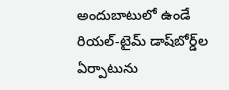అందుబాటులో ఉండే రియల్-టైమ్ డాష్‌బోర్డ్‌ల ఏర్పాటును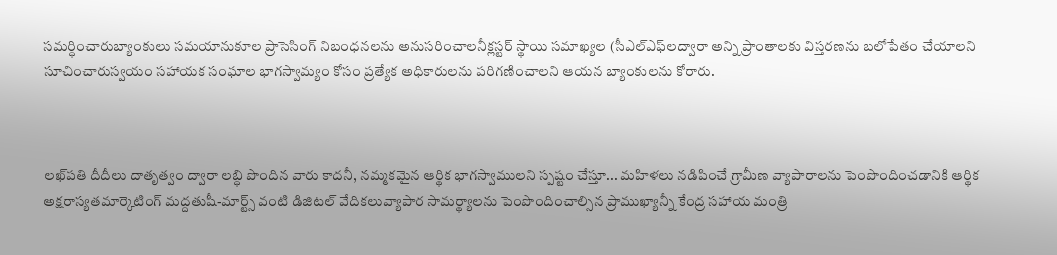సమర్ధించారుబ్యాంకులు సమయానుకూల ప్రాసెసింగ్ నిబంధనలను అనుసరించాలనీక్లస్టర్ స్థాయి సమాఖ్యల (సీఎల్ఎఫ్‌లద్వారా అన్ని ప్రాంతాలకు విస్తరణను బలోపేతం చేయాలని సూచించారుస్వయం సహాయక సంఘాల భాగస్వామ్యం కోసం ప్రత్యేక అధికారులను పరిగణించాలని ఆయన బ్యాంకులను కోరారు.



లఖ్‌పతి దీదీలు దాతృత్వం ద్వారా లబ్ధి పొందిన వారు కాదనీ, నమ్మకమైన ఆర్థిక భాగస్వాములని స్పష్టం చేస్తూ... మహిళలు నడిపించే గ్రామీణ వ్యాపారాలను పెంపొందించడానికి ఆర్థిక అక్షరాస్యతమార్కెటింగ్ మద్దతుషీ-మార్ట్స్ వంటి డిజిటల్ వేదికలువ్యాపార సామర్థ్యాలను పెంపొందించాల్సిన ప్రాముఖ్యాన్నీ కేంద్ర సహాయ మంత్రి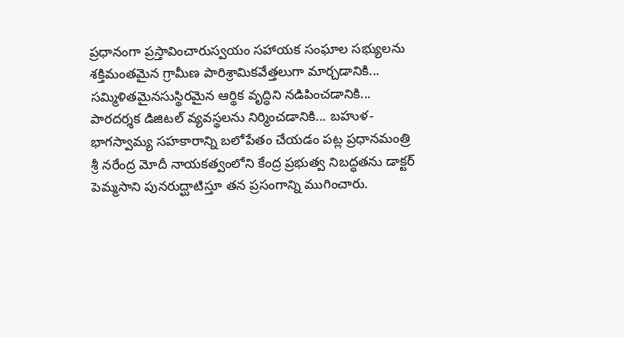ప్రధానంగా ప్రస్తావించారుస్వయం సహాయక సంఘాల సభ్యులను శక్తిమంతమైన గ్రామీణ పారిశ్రామికవేత్తలుగా మార్చడానికి... సమ్మిళితమైనసుస్థిరమైన ఆర్థిక వృద్ధిని నడిపించడానికి... పారదర్శక డిజిటల్ వ్యవస్థలను నిర్మించడానికి... బహుళ-భాగస్వామ్య సహకారాన్ని బలోపేతం చేయడం పట్ల ప్రధానమంత్రి శ్రీ నరేంద్ర మోదీ నాయకత్వంలోని కేంద్ర ప్రభుత్వ నిబద్ధతను డాక్టర్ పెమ్మసాని పునరుద్ఘాటిస్తూ తన ప్రసంగాన్ని ముగించారు.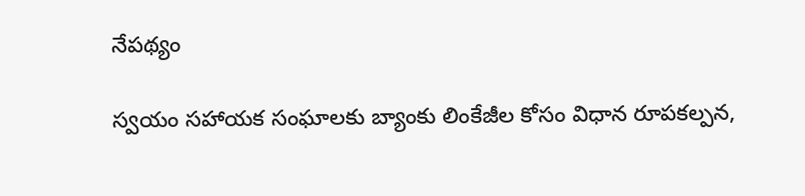నేపథ్యం

స్వయం సహాయక సంఘాలకు బ్యాంకు లింకేజీల కోసం విధాన రూపకల్పన,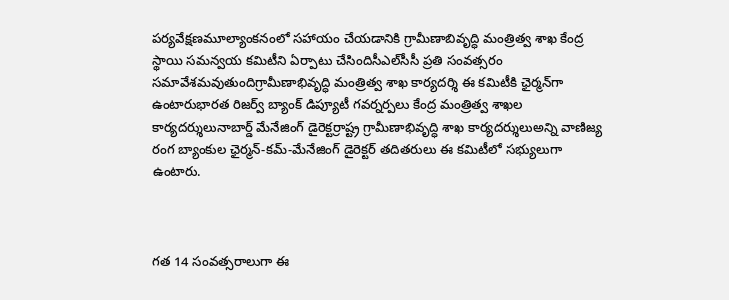పర్యవేక్షణమూల్యాంకనంలో సహాయం చేయడానికి గ్రామీణాబివృద్ధి మంత్రిత్వ శాఖ కేంద్ర స్థాయి సమన్వయ కమిటీని ఏర్పాటు చేసిందిసీఎల్‌సీసీ ప్రతి సంవత్సరం సమావేశమవుతుందిగ్రామీణాభివృద్ధి మంత్రిత్వ శాఖ కార్యదర్శి ఈ కమిటీకి ఛైర్మన్‌గా ఉంటారుభారత రిజర్వ్ బ్యాంక్ డిప్యూటీ గవర్నర్పలు కేంద్ర మంత్రిత్వ శాఖల కార్యదర్శులునాబార్డ్ మేనేజింగ్ డైరెక్టర్రాష్ట్ర గ్రామీణాభివృద్ధి శాఖ కార్యదర్శులుఅన్ని వాణిజ్య రంగ బ్యాంకుల ఛైర్మన్-కమ్-మేనేజింగ్ డైరెక్టర్ తదితరులు ఈ కమిటీలో సభ్యులుగా ఉంటారు.



గత 14 సంవత్సరాలుగా ఈ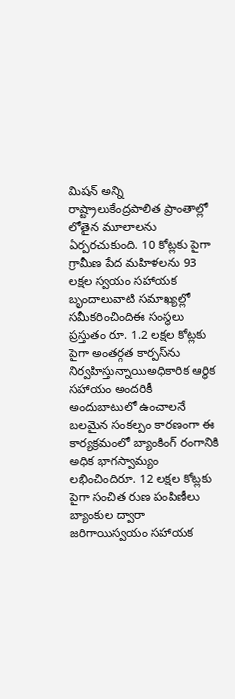మిషన్ అన్ని రాష్ట్రాలుకేంద్రపాలిత ప్రాంతాల్లో లోతైన మూలాలను ఏర్పరచుకుంది. 10 కోట్లకు పైగా గ్రామీణ పేద మహిళలను 93 లక్షల స్వయం సహాయక బృందాలువాటి సమాఖ్యల్లో సమీకరించిందిఈ సంస్థలు ప్రస్తుతం రూ. 1.2 లక్షల కోట్లకు పైగా అంతర్గత కార్పస్‌ను నిర్వహిస్తున్నాయిఅధికారిక ఆర్థిక సహాయం అందరికీ అందుబాటులో ఉంచాలనే బలమైన సంకల్పం కారణంగా ఈ కార్యక్రమంలో బ్యాంకింగ్ రంగానికి అధిక భాగస్వామ్యం లభించిందిరూ. 12 లక్షల కోట్లకు పైగా సంచిత రుణ పంపిణీలు బ్యాంకుల ద్వారా జరిగాయిస్వయం సహాయక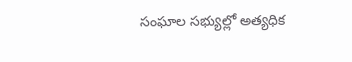సంఘాల సభ్యుల్లో అత్యధిక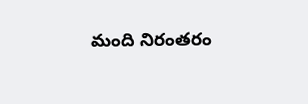మంది నిరంతరం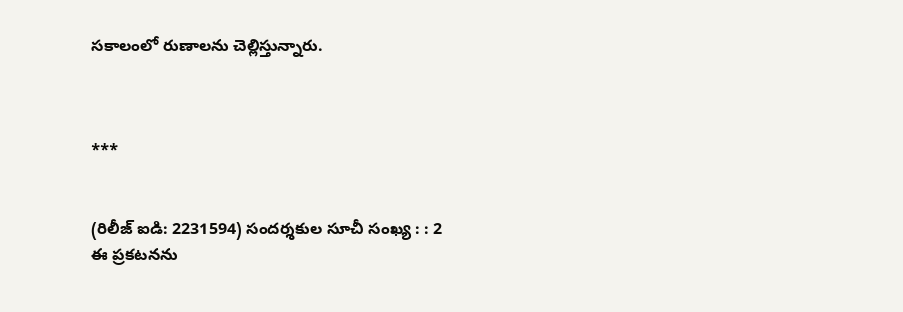సకాలంలో రుణాలను చెల్లిస్తున్నారు.



***


(రిలీజ్ ఐడి: 2231594) సందర్శకుల సూచీ సంఖ్య : : 2
ఈ ప్రకటనను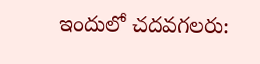ఇందులో చదవగలరు: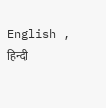English , हिन्दी